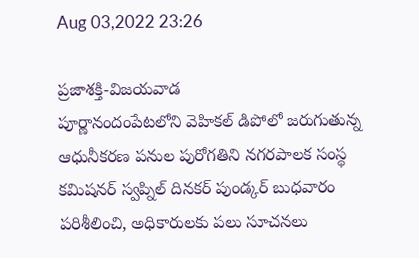Aug 03,2022 23:26

ప్రజాశక్తి-విజయవాడ
పూర్ణానందంపేటలోని వెహికల్‌ డిపోలో జరుగుతున్న ఆధునీకరణ పనుల పురోగతిని నగరపాలక సంస్థ కమిషనర్‌ స్వప్నిల్‌ దినకర్‌ పుండ్కర్‌ బుధవారం పరిశీలించి, అధికారులకు పలు సూచనలు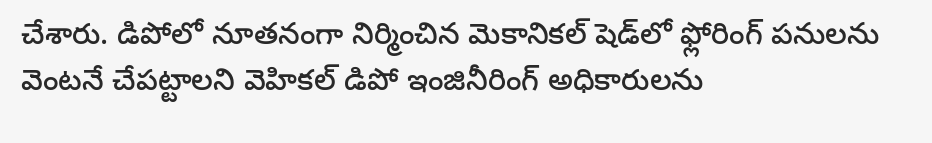చేశారు. డిపోలో నూతనంగా నిర్మించిన మెకానికల్‌ షెడ్‌లో ఫ్లోరింగ్‌ పనులను వెంటనే చేపట్టాలని వెహికల్‌ డిపో ఇంజినీరింగ్‌ అధికారులను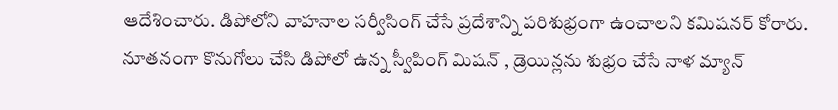ఆదేశించారు. డిపోలోని వాహనాల సర్వీసింగ్‌ చేసే ప్రదేశాన్ని పరిశుభ్రంగా ఉంచాలని కమిషనర్‌ కోరారు. నూతనంగా కొనుగోలు చేసి డిపోలో ఉన్న స్వీపింగ్‌ మిషన్‌ , డ్రెయిన్లను శుభ్రం చేసే నాళ మ్యాన్‌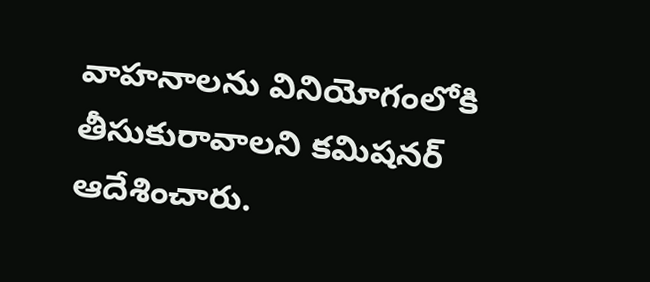వాహనాలను వినియోగంలోకి తీసుకురావాలని కమిషనర్‌ ఆదేశించారు.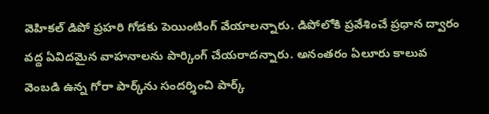వెహికల్‌ డిపో ప్రహరి గోడకు పెయింటింగ్‌ వేయాలన్నారు. డిపోలోకి ప్రవేశించే ప్రధాన ద్వారం వద్ద ఏవిదమైన వాహనాలను పార్కింగ్‌ చేయరాదన్నారు. అనంతరం ఏలూరు కాలువ వెంబడి ఉన్న గోరా పార్క్‌ను సందర్శించి పార్క్‌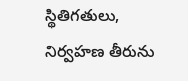స్థితిగతులు, నిర్వహణ తీరును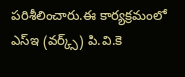పరిశీలించారు.ఈ కార్యక్రమంలో ఎస్‌ఇ (వర్క్స్‌) పి.వి.కె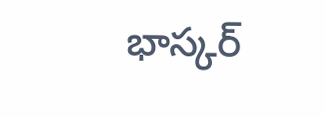భాస్కర్‌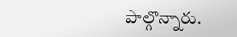పాల్గొన్నారు.